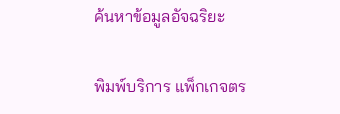ค้นหาข้อมูลอัจฉริยะ

พิมพ์บริการ แพ็กเกจตร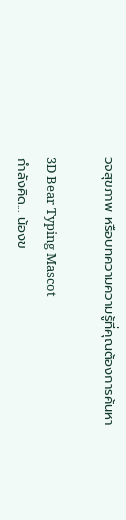วจสุขภาพ หรือบทความความรู้ที่คุณต้องการค้นหา

3D Bear Typing Mascot
กำลังคิด... น้องข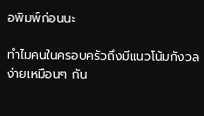อพิมพ์ก่อนนะ

ทำไมคนในครอบครัวถึงมีแนวโน้มกังวลง่ายเหมือนๆ กัน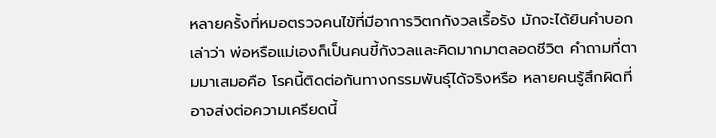หลายครั้งที่หมอตรวจคนไข้ที่มีอาการวิตกกังวลเรื้อรัง มักจะได้ยินคำบอกเล่าว่า พ่อหรือแม่เองก็เป็นคนขี้กังวลและคิดมากมาตลอดชีวิต คำถามที่ตามมาเสมอคือ โรคนี้ติดต่อกันทางกรรมพันธุ์ได้จริงหรือ หลายคนรู้สึกผิดที่อาจส่งต่อความเครียดนี้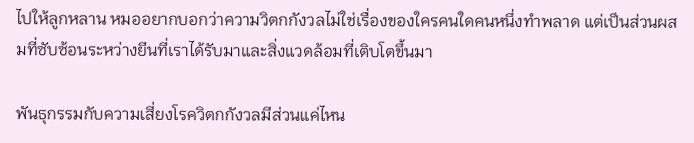ไปให้ลูกหลาน หมออยากบอกว่าความวิตกกังวลไม่ใช่เรื่องของใครคนใดคนหนึ่งทำพลาด แต่เป็นส่วนผสมที่ซับซ้อนระหว่างยีนที่เราได้รับมาและสิ่งแวดล้อมที่เติบโตขึ้นมา

พันธุกรรมกับความเสี่ยงโรควิตกกังวลมีส่วนแค่ไหน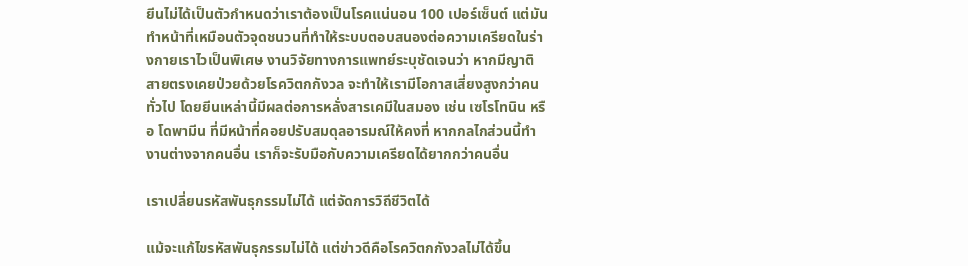ยีนไม่ได้เป็นตัวกำหนดว่าเราต้องเป็นโรคแน่นอน 100 เปอร์เซ็นต์ แต่มันทำหน้าที่เหมือนตัวจุดชนวนที่ทำให้ระบบตอบสนองต่อความเครียดในร่างกายเราไวเป็นพิเศษ งานวิจัยทางการแพทย์ระบุชัดเจนว่า หากมีญาติสายตรงเคยป่วยด้วยโรควิตกกังวล จะทำให้เรามีโอกาสเสี่ยงสูงกว่าคนทั่วไป โดยยีนเหล่านี้มีผลต่อการหลั่งสารเคมีในสมอง เช่น เซโรโทนิน หรือ โดพามีน ที่มีหน้าที่คอยปรับสมดุลอารมณ์ให้คงที่ หากกลไกส่วนนี้ทำงานต่างจากคนอื่น เราก็จะรับมือกับความเครียดได้ยากกว่าคนอื่น

เราเปลี่ยนรหัสพันธุกรรมไม่ได้ แต่จัดการวิถีชีวิตได้

แม้จะแก้ไขรหัสพันธุกรรมไม่ได้ แต่ข่าวดีคือโรควิตกกังวลไม่ได้ขึ้น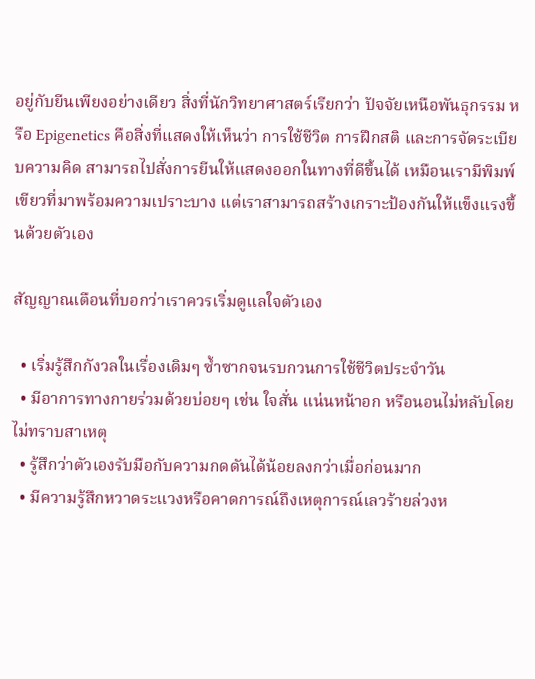อยู่กับยีนเพียงอย่างเดียว สิ่งที่นักวิทยาศาสตร์เรียกว่า ปัจจัยเหนือพันธุกรรม หรือ Epigenetics คือสิ่งที่แสดงให้เห็นว่า การใช้ชีวิต การฝึกสติ และการจัดระเบียบความคิด สามารถไปสั่งการยีนให้แสดงออกในทางที่ดีขึ้นได้ เหมือนเรามีพิมพ์เขียวที่มาพร้อมความเปราะบาง แต่เราสามารถสร้างเกราะป้องกันให้แข็งแรงขึ้นด้วยตัวเอง

สัญญาณเตือนที่บอกว่าเราควรเริ่มดูแลใจตัวเอง

  • เริ่มรู้สึกกังวลในเรื่องเดิมๆ ซ้ำซากจนรบกวนการใช้ชีวิตประจำวัน
  • มีอาการทางกายร่วมด้วยบ่อยๆ เช่น ใจสั่น แน่นหน้าอก หรือนอนไม่หลับโดยไม่ทราบสาเหตุ
  • รู้สึกว่าตัวเองรับมือกับความกดดันได้น้อยลงกว่าเมื่อก่อนมาก
  • มีความรู้สึกหวาดระแวงหรือคาดการณ์ถึงเหตุการณ์เลวร้ายล่วงห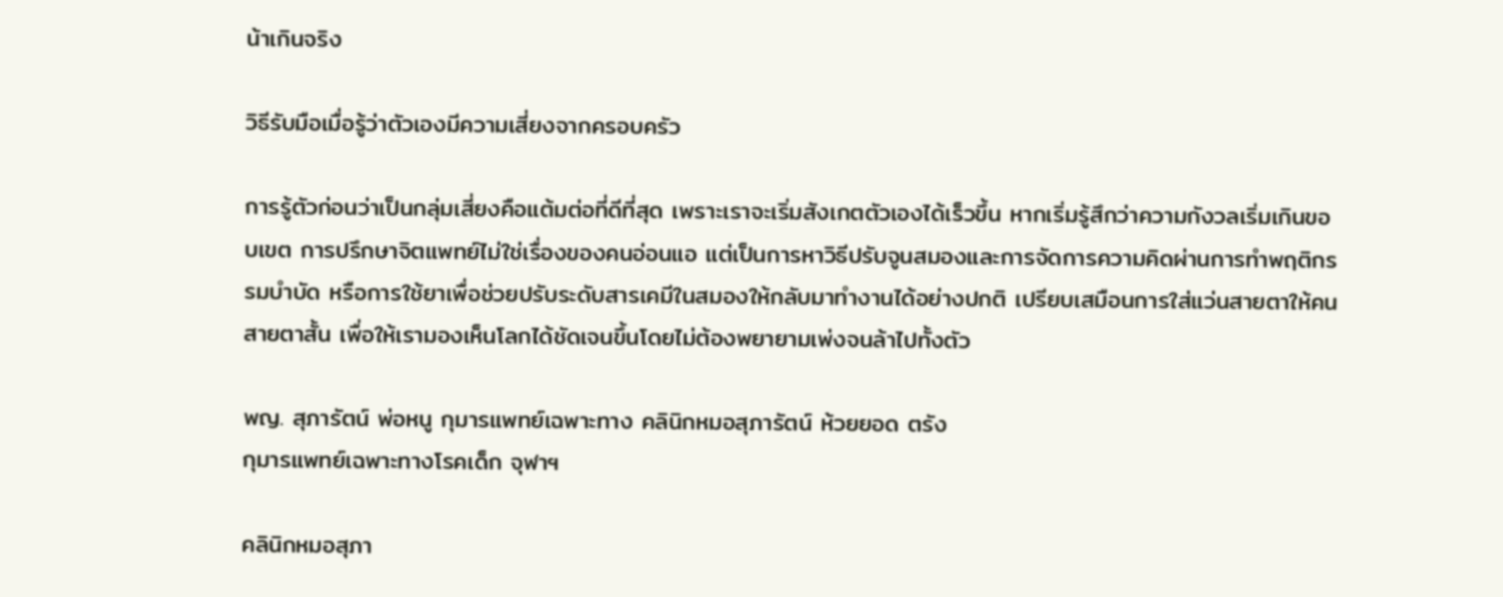น้าเกินจริง

วิธีรับมือเมื่อรู้ว่าตัวเองมีความเสี่ยงจากครอบครัว

การรู้ตัวก่อนว่าเป็นกลุ่มเสี่ยงคือแต้มต่อที่ดีที่สุด เพราะเราจะเริ่มสังเกตตัวเองได้เร็วขึ้น หากเริ่มรู้สึกว่าความกังวลเริ่มเกินขอบเขต การปรึกษาจิตแพทย์ไม่ใช่เรื่องของคนอ่อนแอ แต่เป็นการหาวิธีปรับจูนสมองและการจัดการความคิดผ่านการทำพฤติกรรมบำบัด หรือการใช้ยาเพื่อช่วยปรับระดับสารเคมีในสมองให้กลับมาทำงานได้อย่างปกติ เปรียบเสมือนการใส่แว่นสายตาให้คนสายตาสั้น เพื่อให้เรามองเห็นโลกได้ชัดเจนขึ้นโดยไม่ต้องพยายามเพ่งจนล้าไปทั้งตัว

พญ. สุภารัตน์ พ่อหนู กุมารแพทย์เฉพาะทาง คลินิกหมอสุภารัตน์ ห้วยยอด ตรัง
กุมารแพทย์เฉพาะทางโรคเด็ก จุฬาฯ

คลินิกหมอสุภา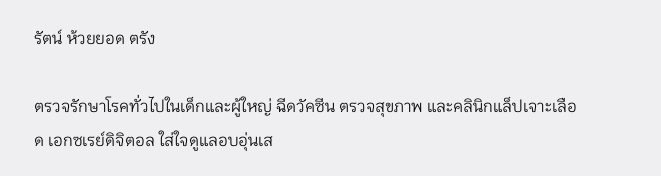รัตน์ ห้วยยอด ตรัง

ตรวจรักษาโรคทั่วไปในเด็กและผู้ใหญ่ ฉีดวัคซีน ตรวจสุขภาพ และคลินิกแล็ปเจาะเลือด เอกซเรย์ดิจิตอล ใส่ใจดูแลอบอุ่นเส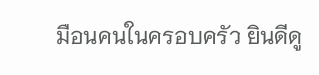มือนคนในครอบครัว ยินดีดู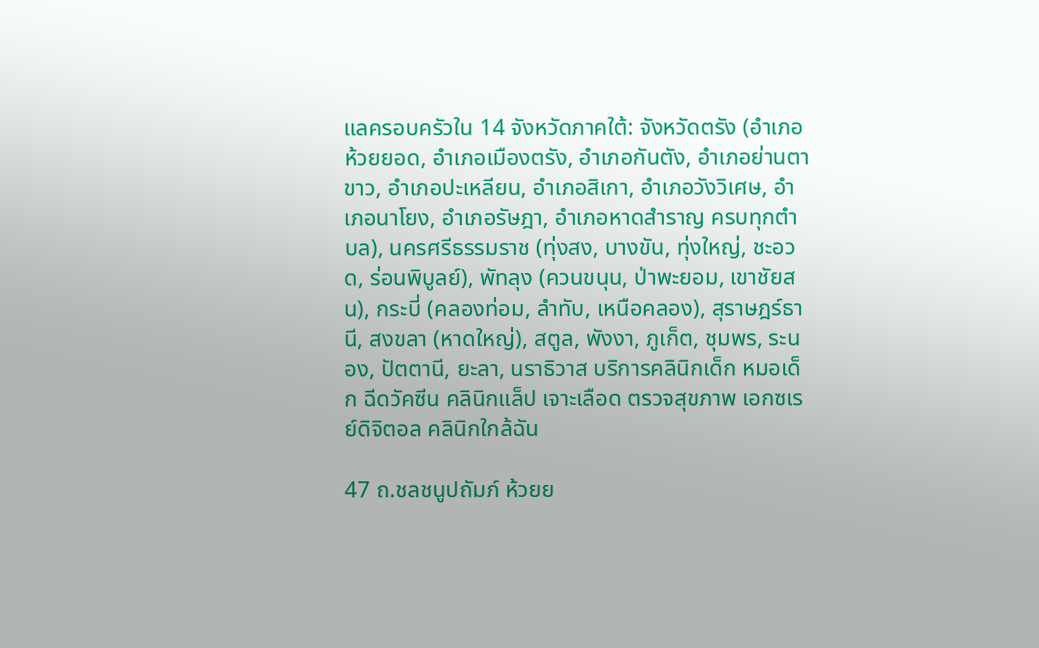แลครอบครัวใน 14 จังหวัดภาคใต้: จังหวัดตรัง (อำเภอห้วยยอด, อำเภอเมืองตรัง, อำเภอกันตัง, อำเภอย่านตาขาว, อำเภอปะเหลียน, อำเภอสิเกา, อำเภอวังวิเศษ, อำเภอนาโยง, อำเภอรัษฎา, อำเภอหาดสำราญ ครบทุกตำบล), นครศรีธรรมราช (ทุ่งสง, บางขัน, ทุ่งใหญ่, ชะอวด, ร่อนพิบูลย์), พัทลุง (ควนขนุน, ป่าพะยอม, เขาชัยสน), กระบี่ (คลองท่อม, ลำทับ, เหนือคลอง), สุราษฎร์ธานี, สงขลา (หาดใหญ่), สตูล, พังงา, ภูเก็ต, ชุมพร, ระนอง, ปัตตานี, ยะลา, นราธิวาส บริการคลินิกเด็ก หมอเด็ก ฉีดวัคซีน คลินิกแล็ป เจาะเลือด ตรวจสุขภาพ เอกซเรย์ดิจิตอล คลินิกใกล้ฉัน

47 ถ.ชลชนูปถัมภ์ ห้วยย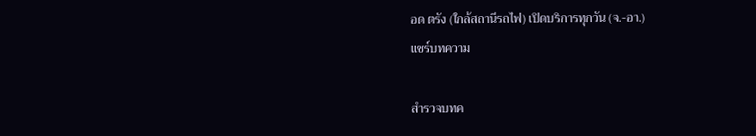อด ตรัง (ใกล้สถานีรถไฟ) เปิดบริการทุกวัน (จ.-อา.)
แชร์บทความ

สำรวจบทค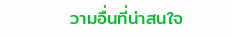วามอื่นที่น่าสนใจ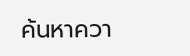ค้นหาควา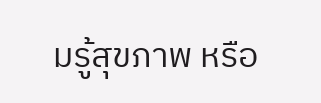มรู้สุขภาพ หรือ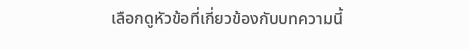เลือกดูหัวข้อที่เกี่ยวข้องกับบทความนี้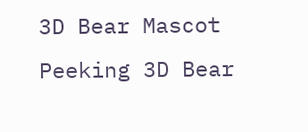3D Bear Mascot Peeking 3D Bear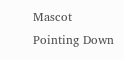Mascot Pointing Down